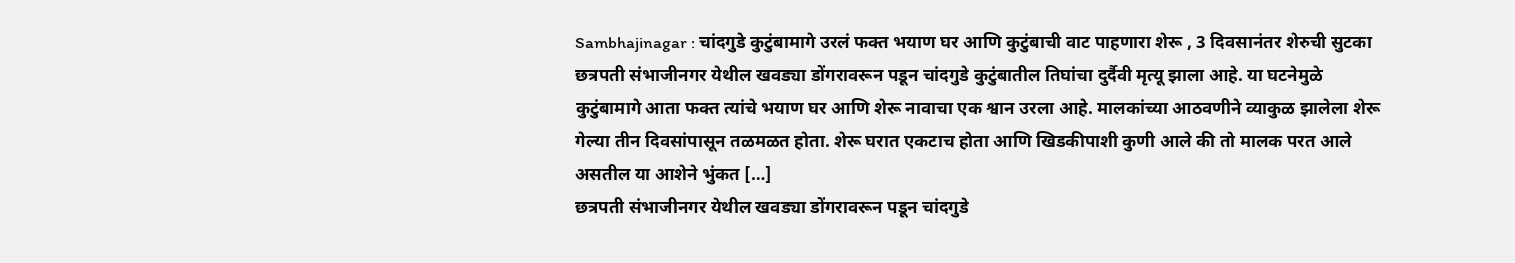Sambhajinagar : चांदगुडे कुटुंबामागे उरलं फक्त भयाण घर आणि कुटुंबाची वाट पाहणारा शेरू , 3 दिवसानंतर शेरुची सुटका
छत्रपती संभाजीनगर येथील खवड्या डोंगरावरून पडून चांदगुडे कुटुंबातील तिघांचा दुर्दैवी मृत्यू झाला आहे. या घटनेमुळे कुटुंबामागे आता फक्त त्यांचे भयाण घर आणि शेरू नावाचा एक श्वान उरला आहे. मालकांच्या आठवणीने व्याकुळ झालेला शेरू गेल्या तीन दिवसांपासून तळमळत होता. शेरू घरात एकटाच होता आणि खिडकीपाशी कुणी आले की तो मालक परत आले असतील या आशेने भुंकत […]
छत्रपती संभाजीनगर येथील खवड्या डोंगरावरून पडून चांदगुडे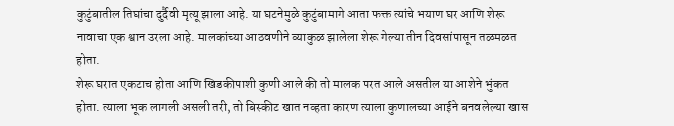कुटुंबातील तिघांचा दुर्दैवी मृत्यू झाला आहे. या घटनेमुळे कुटुंबामागे आता फक्त त्यांचे भयाण घर आणि शेरू नावाचा एक श्वान उरला आहे. मालकांच्या आठवणीने व्याकुळ झालेला शेरू गेल्या तीन दिवसांपासून तळमळत होता.
शेरू घरात एकटाच होता आणि खिडकीपाशी कुणी आले की तो मालक परत आले असतील या आशेने भुंकत होता. त्याला भूक लागली असली तरी, तो बिस्कीट खात नव्हता कारण त्याला कुणालच्या आईने बनवलेल्या खास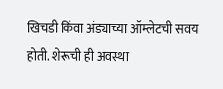खिचडी किंवा अंड्याच्या ऑम्लेटची सवय होती. शेरूची ही अवस्था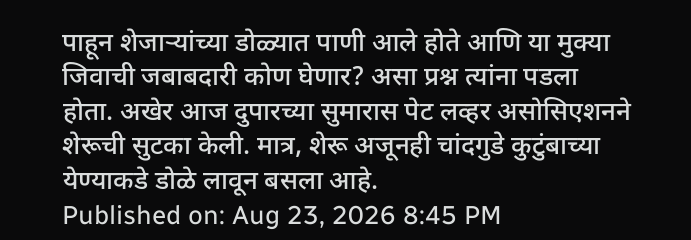पाहून शेजाऱ्यांच्या डोळ्यात पाणी आले होते आणि या मुक्या जिवाची जबाबदारी कोण घेणार? असा प्रश्न त्यांना पडला होता. अखेर आज दुपारच्या सुमारास पेट लव्हर असोसिएशनने शेरूची सुटका केली. मात्र, शेरू अजूनही चांदगुडे कुटुंबाच्या येण्याकडे डोळे लावून बसला आहे.
Published on: Aug 23, 2026 8:45 PM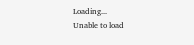Loading...
Unable to load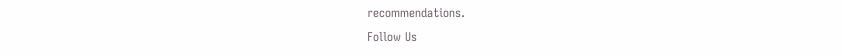recommendations.
Follow Us